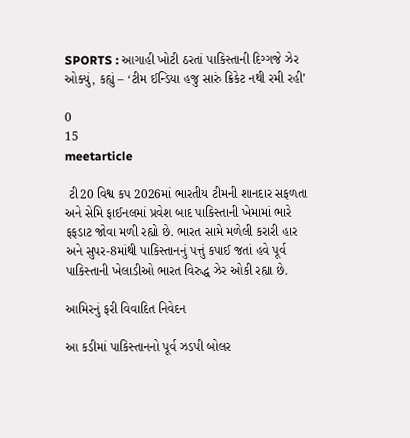SPORTS : આગાહી ખોટી ઠરતાં પાકિસ્તાની દિગ્ગજે ઝેર ઓક્યું, કહ્યું – ‘ટીમ ઈન્ડિયા હજુ સારું ક્રિકેટ નથી રમી રહી’

0
15
meetarticle

 ટી20 વિશ્વ કપ 2026માં ભારતીય ટીમની શાનદાર સફળતા અને સેમિ ફાઈનલમાં પ્રવેશ બાદ પાકિસ્તાની ખેમામાં ભારે ફફડાટ જોવા મળી રહ્યો છે. ભારત સામે મળેલી કરારી હાર અને સુપર-8માંથી પાકિસ્તાનનું પત્તું કપાઈ જતાં હવે પૂર્વ પાકિસ્તાની ખેલાડીઓ ભારત વિરુદ્ધ ઝેર ઓકી રહ્યા છે.

આમિરનું ફરી વિવાદિત નિવેદન

આ કડીમાં પાકિસ્તાનનો પૂર્વ ઝડપી બોલર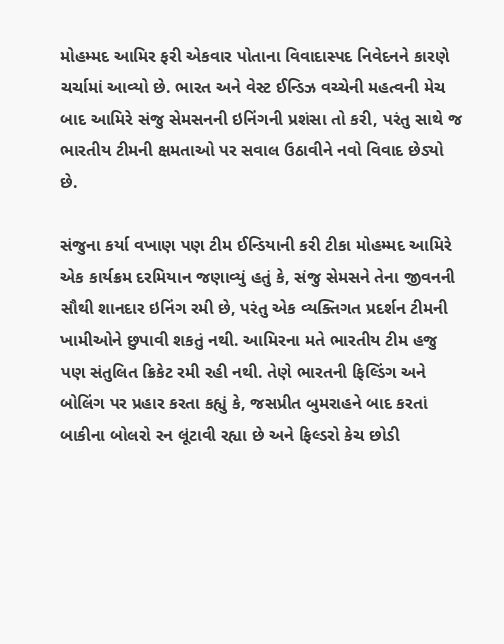મોહમ્મદ આમિર ફરી એકવાર પોતાના વિવાદાસ્પદ નિવેદનને કારણે ચર્ચામાં આવ્યો છે. ભારત અને વેસ્ટ ઈન્ડિઝ વચ્ચેની મહત્વની મેચ બાદ આમિરે સંજુ સેમસનની ઇનિંગની પ્રશંસા તો કરી, પરંતુ સાથે જ ભારતીય ટીમની ક્ષમતાઓ પર સવાલ ઉઠાવીને નવો વિવાદ છેડ્યો છે.

સંજુના કર્યા વખાણ પણ ટીમ ઈન્ડિયાની કરી ટીકા મોહમ્મદ આમિરે એક કાર્યક્રમ દરમિયાન જણાવ્યું હતું કે, સંજુ સેમસને તેના જીવનની સૌથી શાનદાર ઇનિંગ રમી છે, પરંતુ એક વ્યક્તિગત પ્રદર્શન ટીમની ખામીઓને છુપાવી શકતું નથી. આમિરના મતે ભારતીય ટીમ હજુ પણ સંતુલિત ક્રિકેટ રમી રહી નથી. તેણે ભારતની ફિલ્ડિંગ અને બોલિંગ પર પ્રહાર કરતા કહ્યું કે, જસપ્રીત બુમરાહને બાદ કરતાં બાકીના બોલરો રન લૂંટાવી રહ્યા છે અને ફિલ્ડરો કેચ છોડી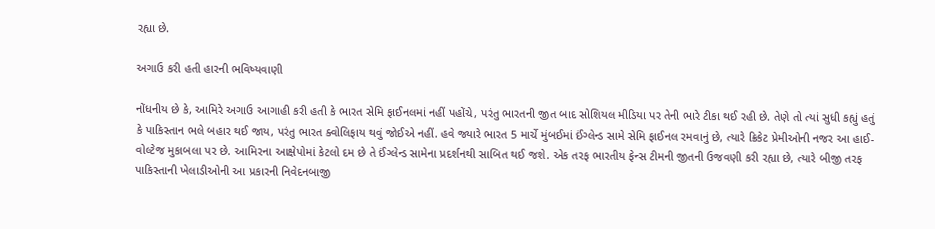રહ્યા છે.

અગાઉ કરી હતી હારની ભવિષ્યવાણી

નોંધનીય છે કે, આમિરે અગાઉ આગાહી કરી હતી કે ભારત સેમિ ફાઈનલમાં નહીં પહોંચે, પરંતુ ભારતની જીત બાદ સોશિયલ મીડિયા પર તેની ભારે ટીકા થઈ રહી છે. તેણે તો ત્યાં સુધી કહ્યું હતું કે પાકિસ્તાન ભલે બહાર થઈ જાય, પરંતુ ભારત ક્વોલિફાય થવું જોઈએ નહીં. હવે જ્યારે ભારત 5 માર્ચે મુંબઈમાં ઈંગ્લેન્ડ સામે સેમિ ફાઈનલ રમવાનું છે, ત્યારે ક્રિકેટ પ્રેમીઓની નજર આ હાઈ-વોલ્ટેજ મુકાબલા પર છે. આમિરના આક્ષેપોમાં કેટલો દમ છે તે ઈંગ્લેન્ડ સામેના પ્રદર્શનથી સાબિત થઈ જશે. એક તરફ ભારતીય ફેન્સ ટીમની જીતની ઉજવણી કરી રહ્યા છે, ત્યારે બીજી તરફ પાકિસ્તાની ખેલાડીઓની આ પ્રકારની નિવેદનબાજી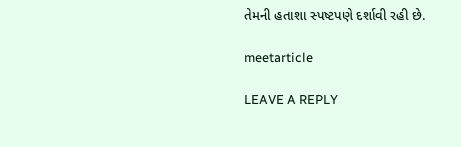તેમની હતાશા સ્પષ્ટપણે દર્શાવી રહી છે.

meetarticle

LEAVE A REPLY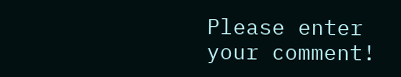Please enter your comment!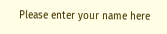Please enter your name here